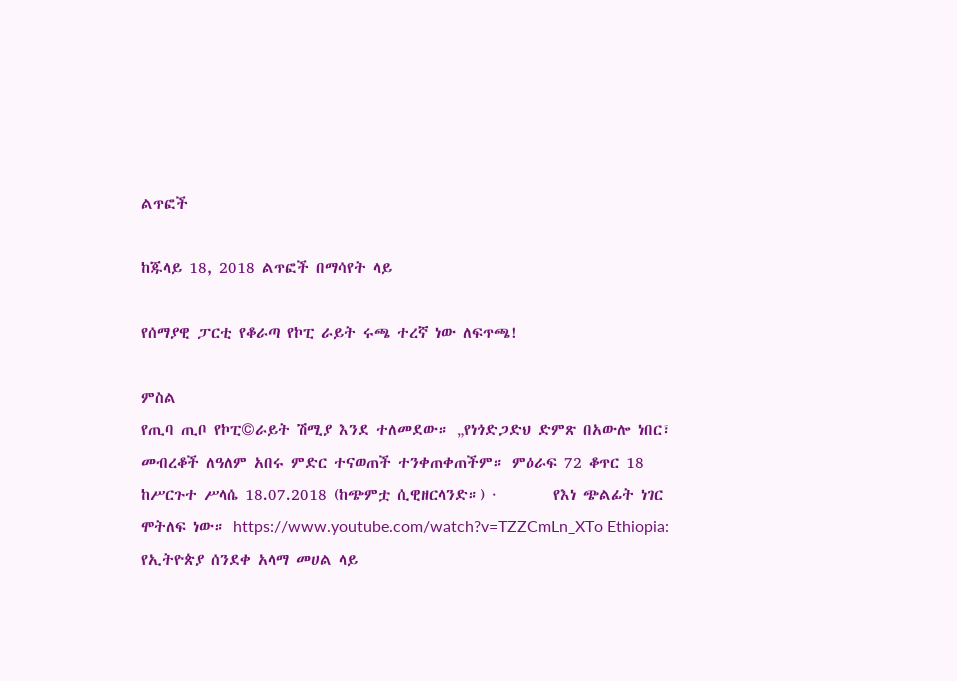ልጥፎች

ከጁላይ 18, 2018 ልጥፎች በማሳየት ላይ

የሰማያዊ ፓርቲ የቆራጣ የኮፒ ራይት ሩጫ ተረኛ ነው ለፍጥጫ!

ምስል
የጢባ ጢቦ የኮፒ©ራይት ሽሚያ እንደ ተለመደው። „የነጎድጋድህ ድምጽ በአውሎ ነበር፣ መብረቆች ለዓለም አበሩ ምድር ተናወጠች ተንቀጠቀጠችም። ምዕራፍ 72 ቆጥር 18 ከሥርጉተ ሥላሴ 18.07.2018 (ከጭምቷ ሲዊዘርላንድ።) ·        የእነ ጭልፊት ነገር ሞትለፍ ነው። https://www.youtube.com/watch?v=TZZCmLn_XTo Ethiopia: የኢትዮጵያ ሰንደቀ አላማ መሀል ላይ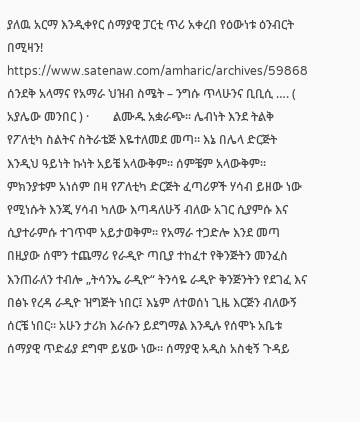ያለዉ አርማ እንዲቀየር ሰማያዊ ፓርቲ ጥሪ አቀረበ የዕውነቱ ዕንብርት በሚዛን! https://www.satenaw.com/amharic/archives/59868 ሰንደቅ አላማና የአማራ ህዝብ ስሜት – ንግሱ ጥላሁንና ቢቢሲ …. ( አያሌው መንበር ) ·        ልሙዱ አቋራጭ። ሌብነት እንደ ትልቅ የፖለቲካ ስልትና ስትራቴጅ እዬተለመደ መጣ። እኔ በሌላ ድርጅት እንዲህ ዓይነት ኩነት አይቼ አላውቅም። ሰምቼም አላውቅም። ምክንያቱም አነሰም በዛ የፖለቲካ ድርጅት ፈጣሪዎች ሃሳብ ይዘው ነው የሚነሱት እንጂ ሃሳብ ካለው እጣዳለሁኝ ብለው አገር ሲያምሱ እና ሲያተራምሱ ተገጥሞ አይታወቅም። የአማራ ተጋድሎ እንደ መጣ በዚያው ሰሞን ተጨማሪ የራዲዮ ጣቢያ ተከፈተ የቅንጅትን መንፈስ እንጠራለን ተብሎ „ትሳንኤ ራዲዮ“ ትንሳዬ ራዲዮ ቅንጅንትን የደገፈ እና በፅኑ የረዳ ራዲዮ ዝግጅት ነበር፤ እኔም ለተወሰነ ጊዜ እርጅን ብለውኝ ሰርቼ ነበር። አሁን ታሪክ እራሱን ይደግማል እንዲሉ የሰሞኑ አቤቱ ሰማያዊ ጥድፊያ ደግሞ ይሄው ነው። ሰማያዊ አዲስ አስቂኝ ጉዳይ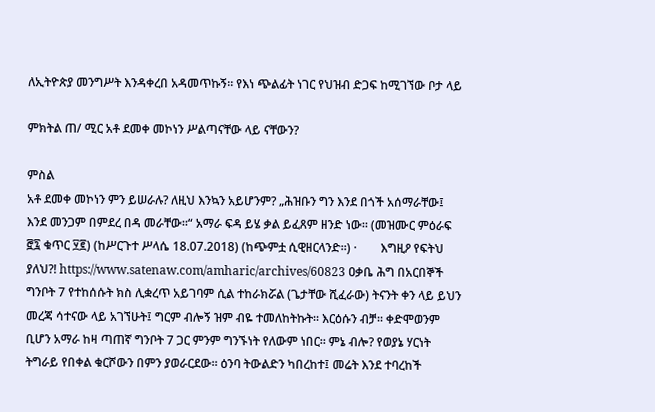ለኢትዮጵያ መንግሥት እንዳቀረበ አዳመጥኩኝ። የእነ ጭልፊት ነገር የህዝብ ድጋፍ ከሚገኘው ቦታ ላይ

ምክትል ጠ/ ሚር አቶ ደመቀ መኮነን ሥልጣናቸው ላይ ናቸውን?

ምስል
አቶ ደመቀ መኮነን ምን ይሠራሉ? ለዚህ እንኳን አይሆንም? „ሕዝቡን ግን እንደ በጎች አሰማራቸው፤ እንደ መንጋም በምደረ በዳ መራቸው።“ አማራ ፍዳ ይሄ ቃል ይፈጸም ዘንድ ነው። (መዝሙር ምዕራፍ ፸፯ ቁጥር ፶፪) (ከሥርጉተ ሥላሴ 18.07.2018) (ከጭምቷ ሲዊዘርላንድ።) ·        እግዚዖ የፍትህ ያለህ?! https://www.satenaw.com/amharic/archives/60823 ዐቃቤ ሕግ በአርበኞች ግንቦት 7 የተከሰሱት ክስ ሊቋረጥ አይገባም ሲል ተከራክሯል (ጌታቸው ሺፈራው) ትናንት ቀን ላይ ይህን መረጃ ሳተናው ላይ አገኘሁት፤ ግርም ብሎኝ ዝም ብዬ ተመለከትኩት። እርዕሱን ብቻ። ቀድሞወንም ቢሆን አማራ ከዛ ጣጠኛ ግንቦት 7 ጋር ምንም ግንኙነት የለውም ነበር። ምኔ ብሎ? የወያኔ ሃርነት ትግራይ የበቀል ቁርሾውን በምን ያወራርደው። ዕንባ ትውልድን ካበረከተ፤ መሬት እንደ ተባረከች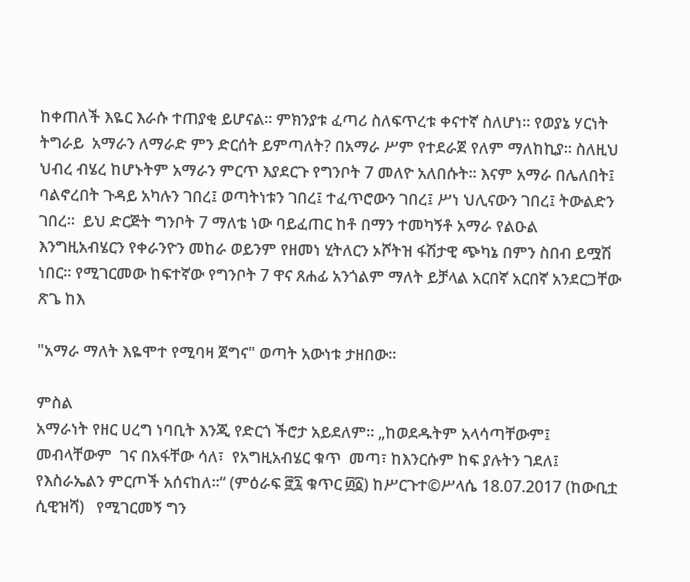ከቀጠለች እዬር እራሱ ተጠያቂ ይሆናል። ምክንያቱ ፈጣሪ ስለፍጥረቱ ቀናተኛ ስለሆነ። የወያኔ ሃርነት ትግራይ  አማራን ለማራድ ምን ድርሰት ይምጣለት? በአማራ ሥም የተደራጀ የለም ማለከኪያ። ስለዚህ ህብረ ብሄረ ከሆኑትም አማራን ምርጥ እያደርጉ የግንቦት 7 መለዮ አለበሱት። እናም አማራ በሌለበት፤ ባልኖረበት ጉዳይ አካሉን ገበረ፤ ወጣትነቱን ገበረ፤ ተፈጥሮውን ገበረ፤ ሥነ ህሊናውን ገበረ፤ ትውልድን ገበረ።  ይህ ድርጅት ግንቦት 7 ማለቴ ነው ባይፈጠር ከቶ በማን ተመካኝቶ አማራ የልዑል እንግዚአብሄርን የቀራንዮን መከራ ወይንም የዘመነ ሂትለርን ኦሾትዝ ፋሽታዊ ጭካኔ በምን ስበብ ይሟሽ ነበር። የሚገርመው ከፍተኛው የግንቦት 7 ዋና ጸሐፊ አንጎልም ማለት ይቻላል አርበኛ አርበኛ አንደርጋቸው ጽጌ ከእ

"አማራ ማለት እዬሞተ የሚባዛ ጀግና" ወጣት አውነቱ ታዘበው።

ምስል
አማራነት የዘር ሀረግ ነባቢት እንጂ የድርጎ ችሮታ አይደለም። „ከወደዱትም አላሳጣቸውም፤ መብላቸውም  ገና በአፋቸው ሳለ፣  የአግዚአብሄር ቁጥ  መጣ፣ ከእንርሱም ከፍ ያሉትን ገደለ፤  የእስራኤልን ምርጦች አሰናከለ።“ (ምዕራፍ ፸፯ ቁጥር ፴፩) ከሥርጉተ©ሥላሴ 18.07.2017 (ከውቢቷ ሲዊዝሻ)   የሚገርመኝ ግን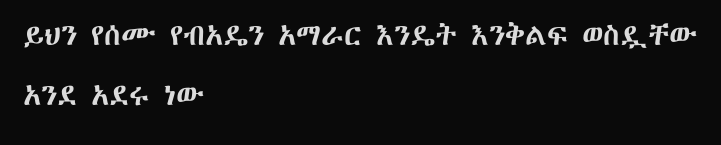ይህን የሰሙ የብአዴን አማራር እንዴት እንቅልፍ ወስዷቸው አንደ አደሩ ነው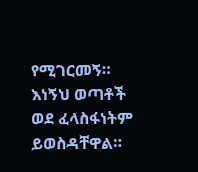የሚገርመኝ። እነኝህ ወጣቶች ወደ ፈላስፋነትም ይወስዳቸዋል።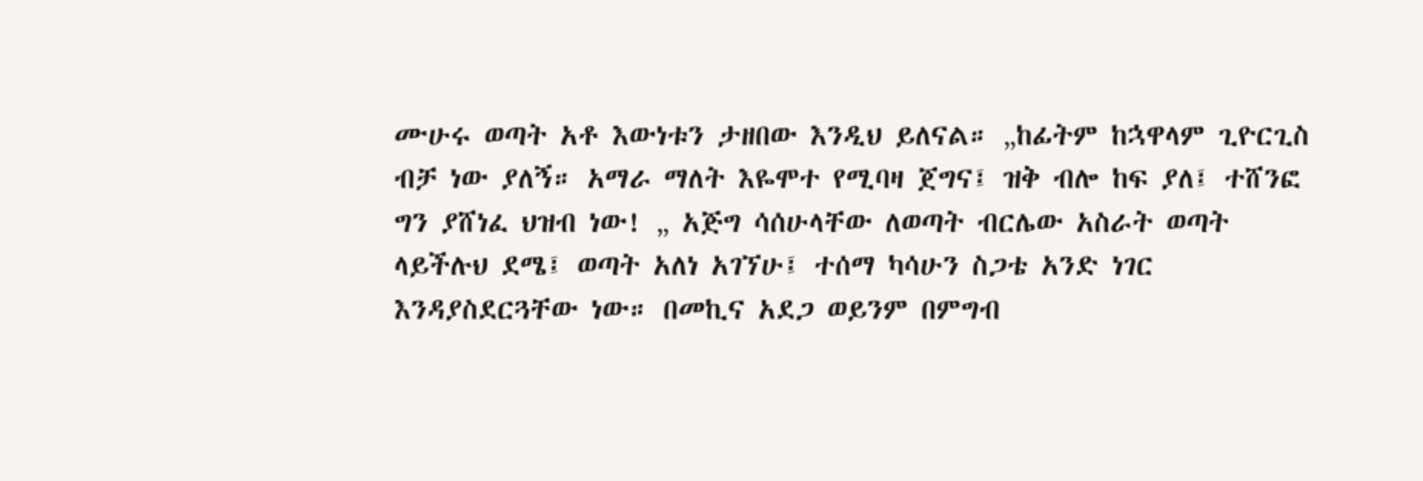ሙሁሩ ወጣት አቶ እውነቱን ታዘበው እንዲህ ይለናል። „ከፊትም ከኋዋላም ጊዮርጊስ ብቻ ነው ያለኝ። አማራ ማለት እዬሞተ የሚባዛ ጀግና፤ ዝቅ ብሎ ከፍ ያለ፤ ተሸንፎ ግን ያሸነፈ ህዝብ ነው! „ አጅግ ሳሰሁላቸው ለወጣት ብርሌው አስራት ወጣት ላይችሉህ ደሜ፤ ወጣት አለነ አገኘሁ፤ ተሰማ ካሳሁን ስጋቴ አንድ ነገር እንዳያስደርጓቸው ነው። በመኪና አደጋ ወይንም በምግብ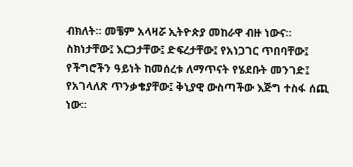ብክለት። መቼም አላዛሯ ኢትዮጵያ መከራዋ ብዙ ነውና። ስክነታቸው፤ እርጋታቸው፤ ድፍረታቸው፤ የአነጋገር ጥበባቸው፤ የችግሮችን ዓይነት ከመሰረቱ ለማጥናት የሄደቡት መንገድ፤ የአገላለጽ ጥንቃቄያቸው፤ ቅኒያዊ ውስጣችው እጅግ ተስፋ ሰጪ ነው።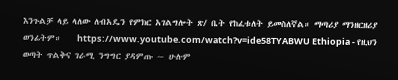እንጉልቻ ላይ ላለው ለብአዴን የምክር አገልግሎት ጽ/ ቤት የከፈቱለት ይመስለኛል። ማጣሪያ ማንዘርዘሪያ ወንፊትም።    https://www.youtube.com/watch?v=ide58TYABWU Ethiopia - የዚህን ወጣት ጥልቅና ገራሚ ንግግር ያዳምጡ ~ ሁሉም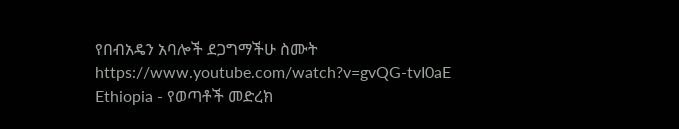የበብአዴን አባሎች ደጋግማችሁ ስሙት https://www.youtube.com/watch?v=gvQG-tvI0aE Ethiopia - የወጣቶች መድረክ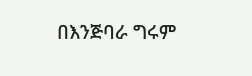በእንጅባራ ግሩም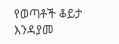የወጣቶች ቆይታ እንዳያመ